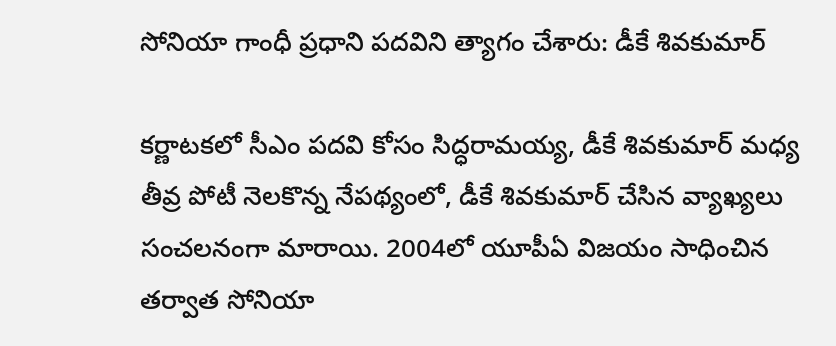సోనియా గాంధీ ప్రధాని పదవిని త్యాగం చేశారు: డీకే శివకుమార్

కర్ణాటకలో సీఎం పదవి కోసం సిద్ధరామయ్య, డీకే శివకుమార్ మధ్య తీవ్ర పోటీ నెలకొన్న నేపథ్యంలో, డీకే శివకుమార్ చేసిన వ్యాఖ్యలు సంచలనంగా మారాయి. 2004లో యూపీఏ విజయం సాధించిన తర్వాత సోనియా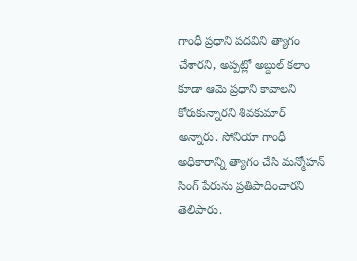గాంధీ ప్రధాని పదవిని త్యాగం చేశారని, అప్పట్లో అబ్దుల్ కలాం కూడా ఆమె ప్రధాని కావాలని కోరుకున్నారని శివకుమార్ అన్నారు. సోనియా గాంధీ అధికారాన్ని త్యాగం చేసి మన్మోహన్ సింగ్ పేరును ప్రతిపాదించారని తెలిపారు.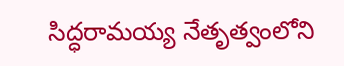సిద్ధరామయ్య నేతృత్వంలోని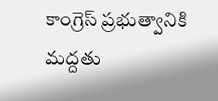కాంగ్రెస్ ప్రభుత్వానికి మద్దతు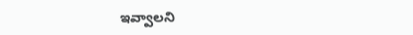ఇవ్వాలని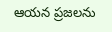ఆయన ప్రజలను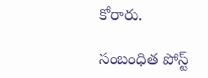కోరారు.

సంబంధిత పోస్ట్